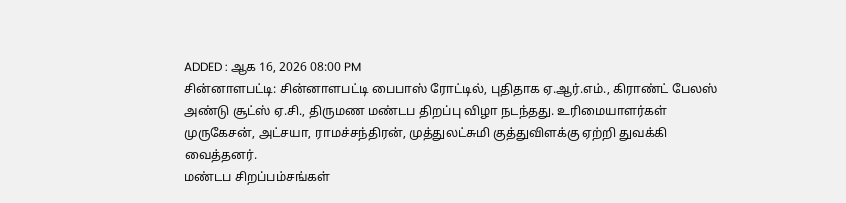ADDED : ஆக 16, 2026 08:00 PM
சின்னாளபட்டி: சின்னாளபட்டி பைபாஸ் ரோட்டில், புதிதாக ஏ.ஆர்.எம்., கிராண்ட் பேலஸ் அண்டு சூட்ஸ் ஏ.சி., திருமண மண்டப திறப்பு விழா நடந்தது. உரிமையாளர்கள் முருகேசன், அட்சயா, ராமச்சந்திரன், முத்துலட்சுமி குத்துவிளக்கு ஏற்றி துவக்கி வைத்தனர்.
மண்டப சிறப்பம்சங்கள்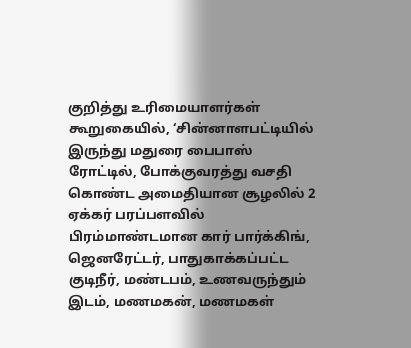குறித்து உரிமையாளர்கள் கூறுகையில், ‘சின்னாளபட்டியில் இருந்து மதுரை பைபாஸ் ரோட்டில், போக்குவரத்து வசதி கொண்ட அமைதியான சூழலில் 2 ஏக்கர் பரப்பளவில் பிரம்மாண்டமான கார் பார்க்கிங், ஜெனரேட்டர், பாதுகாக்கப்பட்ட குடிநீர், மண்டபம், உணவருந்தும் இடம், மணமகன், மணமகள்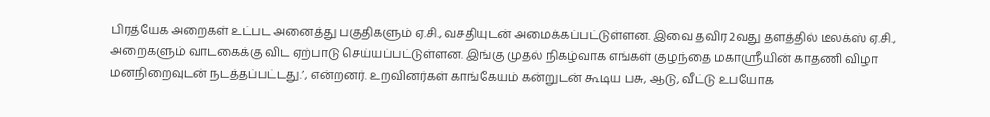பிரத்யேக அறைகள் உட்பட அனைத்து பகுதிகளும் ஏ.சி., வசதியுடன் அமைக்கப்பட்டுள்ளன. இவை தவிர 2வது தளத்தில் டீலக்ஸ் ஏ.சி., அறைகளும் வாடகைக்கு விட ஏற்பாடு செய்யப்பட்டுள்ளன. இங்கு முதல் நிகழ்வாக எங்கள் குழந்தை மகாஸ்ரீயின் காதணி விழா மனநிறைவுடன் நடத்தப்பட்டது.’, என்றனர். உறவினர்கள் காங்கேயம் கன்றுடன் கூடிய பசு, ஆடு, வீட்டு உபயோக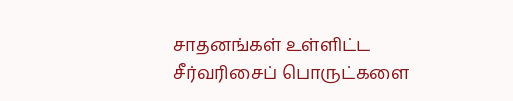சாதனங்கள் உள்ளிட்ட சீர்வரிசைப் பொருட்களை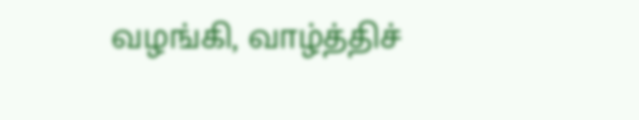வழங்கி, வாழ்த்திச்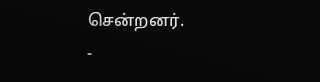சென்றனர்.
-